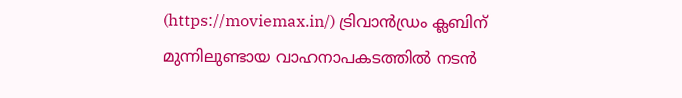(https://moviemax.in/) ട്രിവാൻഡ്രം ക്ലബിന് മുന്നിലുണ്ടായ വാഹനാപകടത്തിൽ നടൻ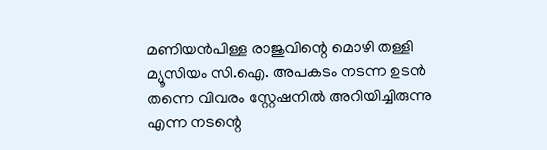മണിയൻപിള്ള രാജുവിന്റെ മൊഴി തള്ളി മ്യൂസിയം സി.ഐ. അപകടം നടന്ന ഉടൻ തന്നെ വിവരം സ്റ്റേഷനിൽ അറിയിച്ചിരുന്നു എന്ന നടന്റെ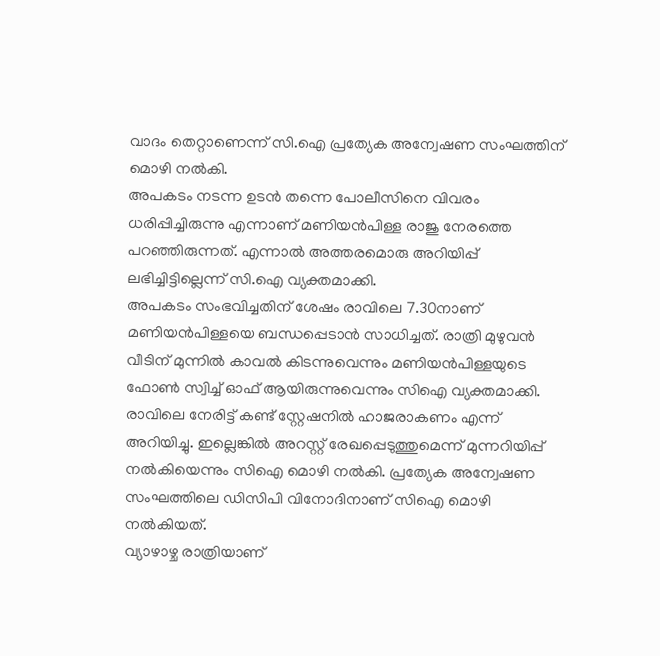വാദം തെറ്റാണെന്ന് സി.ഐ പ്രത്യേക അന്വേഷണ സംഘത്തിന് മൊഴി നൽകി.
അപകടം നടന്ന ഉടൻ തന്നെ പോലീസിനെ വിവരം ധരിപ്പിച്ചിരുന്നു എന്നാണ് മണിയൻപിള്ള രാജു നേരത്തെ പറഞ്ഞിരുന്നത്. എന്നാൽ അത്തരമൊരു അറിയിപ്പ് ലഭിച്ചിട്ടില്ലെന്ന് സി.ഐ വ്യക്തമാക്കി.
അപകടം സംഭവിച്ചതിന് ശേഷം രാവിലെ 7.30നാണ് മണിയൻപിള്ളയെ ബന്ധപ്പെടാൻ സാധിച്ചത്. രാത്രി മുഴുവൻ വീടിന് മുന്നിൽ കാവൽ കിടന്നുവെന്നും മണിയൻപിള്ളയുടെ ഫോൺ സ്വിച്ച് ഓഫ് ആയിരുന്നുവെന്നും സിഐ വ്യക്തമാക്കി.
രാവിലെ നേരിട്ട് കണ്ട് സ്റ്റേഷനിൽ ഹാജരാകണം എന്ന് അറിയിച്ചു. ഇല്ലെങ്കിൽ അറസ്റ്റ് രേഖപ്പെടുത്തുമെന്ന് മുന്നറിയിപ്പ് നൽകിയെന്നും സിഐ മൊഴി നൽകി. പ്രത്യേക അന്വേഷണ സംഘത്തിലെ ഡിസിപി വിനോദിനാണ് സിഐ മൊഴി നൽകിയത്.
വ്യാഴാഴ്ച രാത്രിയാണ്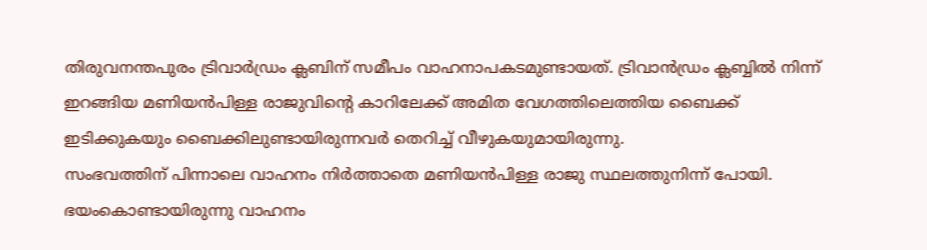തിരുവനന്തപുരം ട്രിവാർഡ്രം ക്ലബിന് സമീപം വാഹനാപകടമുണ്ടായത്. ട്രിവാൻഡ്രം ക്ലബ്ബിൽ നിന്ന് ഇറങ്ങിയ മണിയൻപിള്ള രാജുവിൻ്റെ കാറിലേക്ക് അമിത വേഗത്തിലെത്തിയ ബൈക്ക് ഇടിക്കുകയും ബൈക്കിലുണ്ടായിരുന്നവർ തെറിച്ച് വീഴുകയുമായിരുന്നു.
സംഭവത്തിന് പിന്നാലെ വാഹനം നിർത്താതെ മണിയൻപിള്ള രാജു സ്ഥലത്തുനിന്ന് പോയി. ഭയംകൊണ്ടായിരുന്നു വാഹനം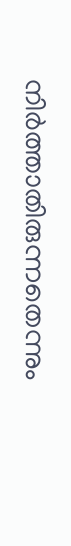നിർത്താതിരുന്നതെന്നും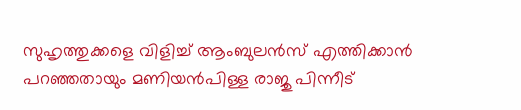സുഹൃത്തുക്കളെ വിളിച്ച് ആംബുലൻസ് എത്തിക്കാൻ പറഞ്ഞതായും മണിയൻപിള്ള രാജു പിന്നീട്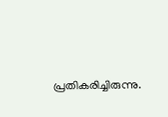പ്രതികരിച്ചിരുന്നു.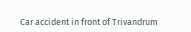Car accident in front of Trivandrum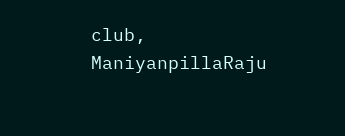club, ManiyanpillaRaju